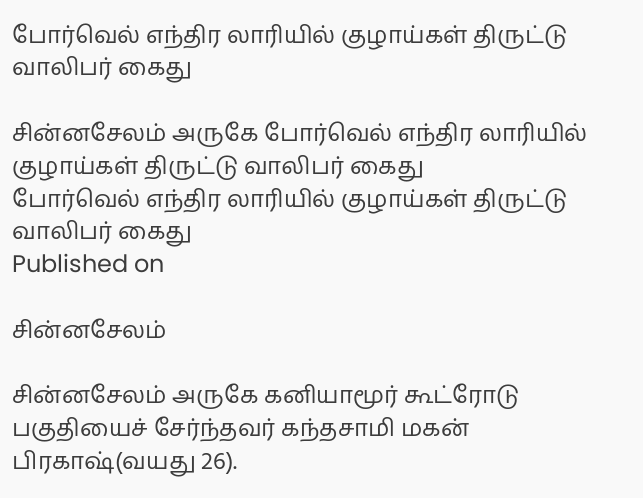போர்வெல் எந்திர லாரியில் குழாய்கள் திருட்டு வாலிபர் கைது

சின்னசேலம் அருகே போர்வெல் எந்திர லாரியில் குழாய்கள் திருட்டு வாலிபர் கைது
போர்வெல் எந்திர லாரியில் குழாய்கள் திருட்டு வாலிபர் கைது
Published on

சின்னசேலம்

சின்னசேலம் அருகே கனியாமூர் கூட்ரோடு பகுதியைச் சேர்ந்தவர் கந்தசாமி மகன் பிரகாஷ்(வயது 26).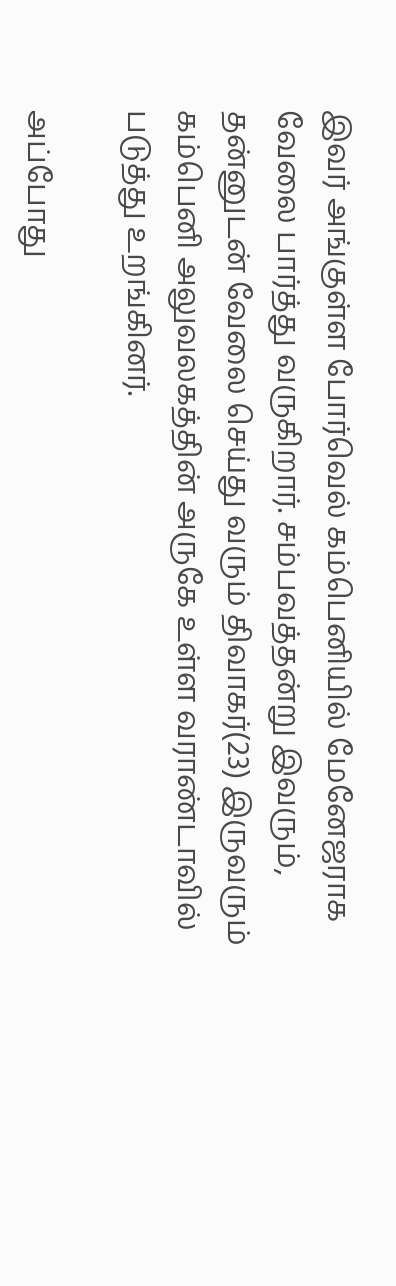இவர் அங்குள்ள போர்வெல் கம்பெனியில் மேனேஜராக வேலை பார்த்து வருகிறார். சம்பவத்தன்று இவரும், தன்னுடன் வேலை செய்து வரும் திவாகர்(23) இருவரும் கம்பெனி அலுவலகத்தின் அருகே உள்ள வராண்டாவில் படுத்து உறங்கினர்.

அப்போது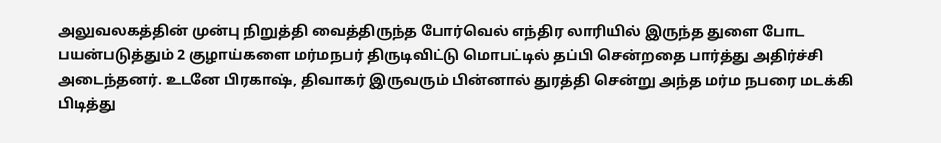அலுவலகத்தின் முன்பு நிறுத்தி வைத்திருந்த போர்வெல் எந்திர லாரியில் இருந்த துளை போட பயன்படுத்தும் 2 குழாய்களை மர்மநபர் திருடிவிட்டு மொபட்டில் தப்பி சென்றதை பார்த்து அதிர்ச்சி அடைந்தனர். உடனே பிரகாஷ், திவாகர் இருவரும் பின்னால் துரத்தி சென்று அந்த மர்ம நபரை மடக்கி பிடித்து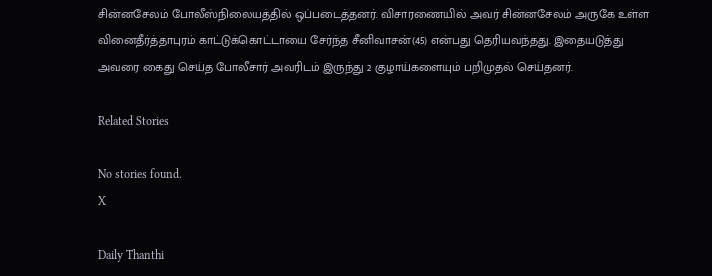சின்னசேலம் போலீஸ்நிலையத்தில் ஒப்படைத்தனர். விசாரணையில் அவர் சின்னசேலம் அருகே உள்ள வினைதீர்த்தாபுரம் காட்டுக்கொட்டாயை சேர்ந்த சீனிவாசன்(45) என்பது தெரியவந்தது. இதையடுத்து அவரை கைது செய்த போலீசார் அவரிடம் இருந்து 2 குழாய்களையும் பறிமுதல் செய்தனர்.

Related Stories

No stories found.
X

Daily Thanthi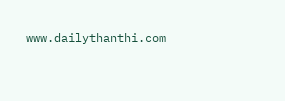www.dailythanthi.com